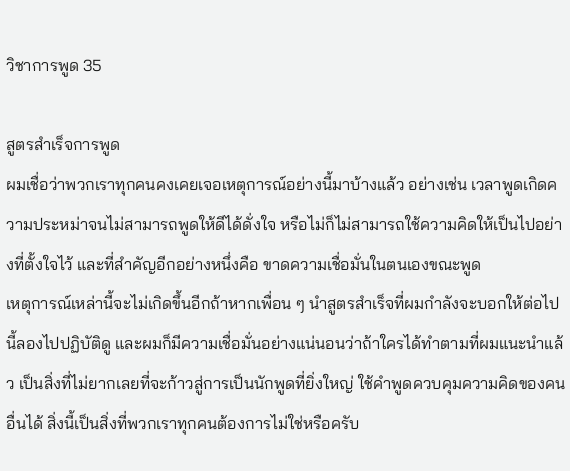วิชาการพูด 35

สูตรสำเร็จการพูด
ผมเชื่อว่าพวกเราทุกคนคงเคยเจอเหตุการณ์อย่างนี้มาบ้างแล้ว อย่างเช่น เวลาพูดเกิดความประหม่าจนไม่สามารถพูดให้ดีได้ดั่งใจ หรือไม่ก็ไม่สามารถใช้ความคิดให้เป็นไปอย่างที่ตั้งใจไว้ และที่สำคัญอีกอย่างหนึ่งคือ ขาดความเชื่อมั่นในตนเองขณะพูด
เหตุการณ์เหล่านี้จะไม่เกิดขึ้นอีกถ้าหากเพื่อน ๆ นำสูตรสำเร็จที่ผมกำลังจะบอกให้ต่อไปนี้ลองไปปฏิบัติดู และผมก็มีความเชื่อมั่นอย่างแน่นอนว่าถ้าใครได้ทำตามที่ผมแนะนำแล้ว เป็นสิ่งที่ไม่ยากเลยที่จะก้าวสู่การเป็นนักพูดที่ยิ่งใหญ่ ใช้คำพูดควบคุมความคิดของคนอื่นได้ สิ่งนี้เป็นสิ่งที่พวกเราทุกคนต้องการไม่ใช่หรือครับ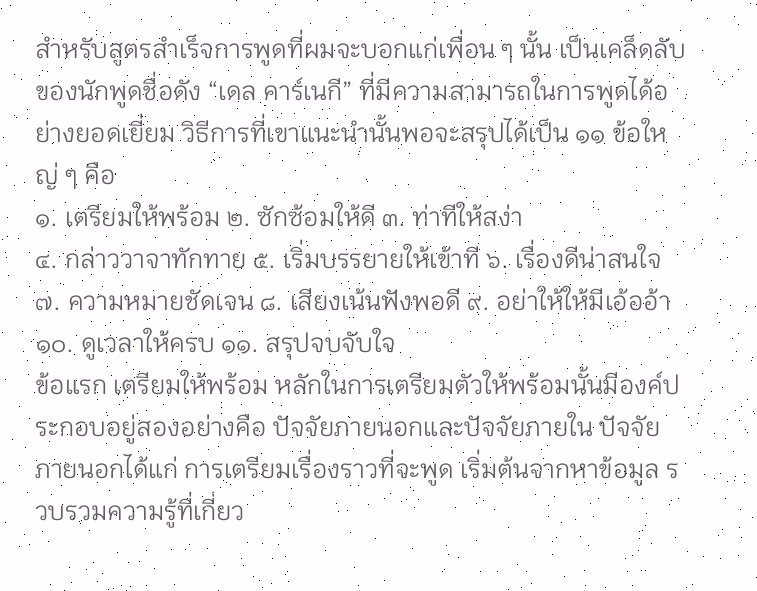สำหรับสูตรสำเร็จการพูดที่ผมจะบอกแก่เพื่อน ๆ นั้น เป็นเคล็ดลับของนักพูดชื่อดัง “เดล คาร์เนกี” ที่มีความสามารถในการพูดได้อย่างยอดเยี่ยม วิธีการที่เขาแนะนำนั้นพอจะสรุปได้เป็น ๑๑ ข้อใหญ่ ๆ คือ
๑. เตรียมให้พร้อม ๒. ซักซ้อมให้ดี ๓. ท่าทีให้สง่า
๔. กล่าววาจาทักทาย ๕. เริ่มบรรยายให้เข้าที ๖. เรื่องดีน่าสนใจ
๗. ความหมายชัดเจน ๘. เสียงเน้นฟังพอดี ๙. อย่าให้ให้มีเอ้ออ้า
๑๐. ดูเวลาให้ครบ ๑๑. สรุปจบจับใจ
ข้อแรก เตรียมให้พร้อม หลักในการเตรียมตัวให้พร้อมนั้นมีองค์ประกอบอยู่สองอย่างคือ ปัจจัยภายนอกและปัจจัยภายใน ปัจจัยภายนอกได้แก่ การเตรียมเรื่องราวที่จะพูด เริ่มต้นจากหาข้อมูล รวบรวมความรู้ที่เกี่ยว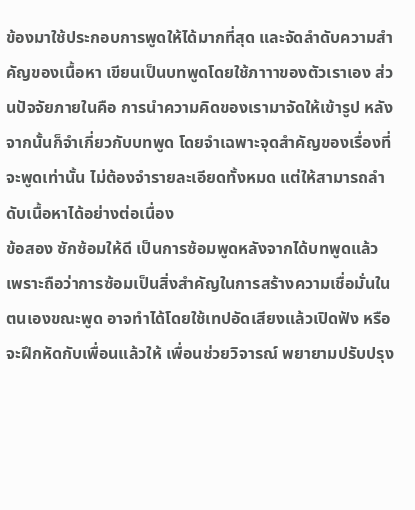ข้องมาใช้ประกอบการพูดให้ได้มากที่สุด และจัดลำดับความสำคัญของเนื้อหา เขียนเป็นบทพูดโดยใช้ภาาาของตัวเราเอง ส่วนปัจจัยภายในคือ การนำความคิดของเรามาจัดให้เข้ารูป หลังจากนั้นก็จำเกี่ยวกับบทพูด โดยจำเฉพาะจุดสำคัญของเรื่องที่จะพูดเท่านั้น ไม่ต้องจำรายละเอียดทั้งหมด แต่ให้สามารถลำดับเนื้อหาได้อย่างต่อเนื่อง
ข้อสอง ซักซ้อมให้ดี เป็นการซ้อมพูดหลังจากได้บทพูดแล้ว เพราะถือว่าการซ้อมเป็นสิ่งสำคัญในการสร้างความเชื่อมั่นในตนเองขณะพูด อาจทำได้โดยใช้เทปอัดเสียงแล้วเปิดฟัง หรือจะฝึกหัดกับเพื่อนแล้วให้ เพื่อนช่วยวิจารณ์ พยายามปรับปรุง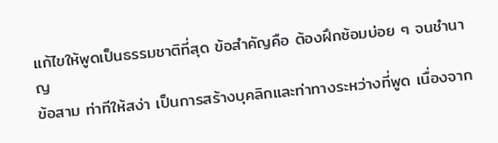แก้ไขให้พูดเป็นธรรมชาติที่สุด ข้อสำคัญคือ ต้องฝึกซ้อมบ่อย ๆ จนชำนาญ
ข้อสาม ท่าทีให้สง่า เป็นการสร้างบุคลิกและท่าทางระหว่างที่พูด เนื่องจาก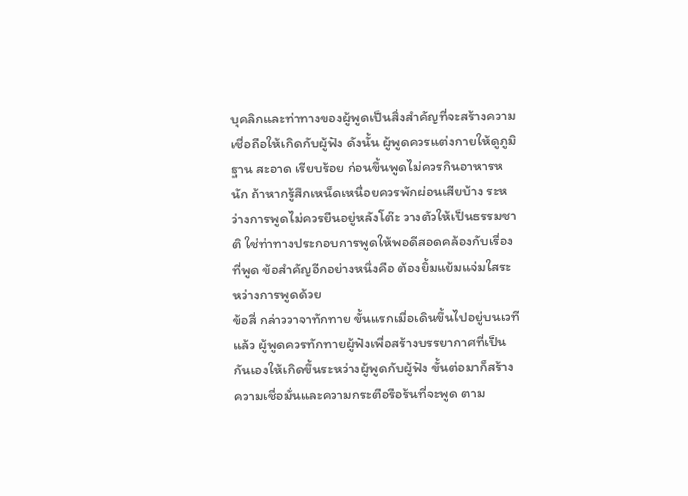บุคลิกและท่าทางของผู้พูดเป็นสิ่งสำคัญที่จะสร้างความเชื่อถือให้เกิดกับผู้ฟัง ดังนั้น ผู้พูดควรแต่งกายให้ดูภูมิฐาน สะอาด เรียบร้อย ก่อนขึ้นพูดไม่ควรกินอาหารหนัก ถ้าหากรู้สึกเหน็ดเหนื่อยควรพักผ่อนเสียบ้าง ระหว่างการพูดไม่ควรยืนอยู่หลังโต๊ะ วางตัวให้เป็นธรรมชาติ ใช่ท่าทางประกอบการพูดให้พอดีสอดคล้องกับเรื่องที่พูด ข้อสำคัญอีกอย่างหนึ่งคือ ต้องยิ้มแย้มแจ่มใสระหว่างการพูดด้วย
ข้อสี่ กล่าววาจาทักทาย ขั้นแรกเมื่อเดินขึ้นไปอยู่บนเวทีแล้ว ผู้พูดควรทักทายผู้ฟังเพื่อสร้างบรรยากาศที่เป็นกันเองให้เกิดขึ้นระหว่างผู้พูดกับผู้ฟัง ขั้นต่อมาก็สร้างความเชื่อมั่นและความกระตือรือร้นที่จะพูด ตาม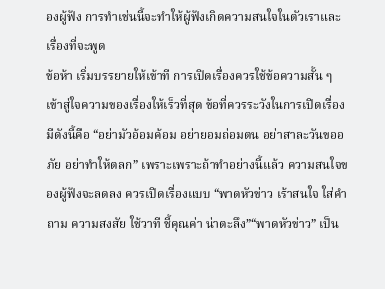องผู้ฟัง การทำเช่นนี้จะทำให้ผู้ฟังเกิดความสนใจในตัวเราและเรื่องที่จะพูด
ข้อห้า เริ่มบรรยายให้เข้าที การเปิดเรื่องควรใช้ข้อความสั้น ๆ เข้าสู่ใจความของเรื่องให้เร็วที่สุด ข้อที่ควรระวังในการเปิดเรื่องมีดังนี้คือ “อย่ามัวอ้อมค้อม อย่ายอมถ่อมตน อย่าสาละวันขออภัย อย่าทำให้ตลก” เพราะเพราะถ้าทำอย่างนี้แล้ว ความสนใจของผู้ฟังจะลดลง ควรเปิดเรื่องแบบ “พาดหัวข่าว เร้าสนใจ ใส่คำถาม ความสงสัย ใช้วาที ชี้คุณค่า น่าตะลึง”“พาดหัวข่าว” เป็น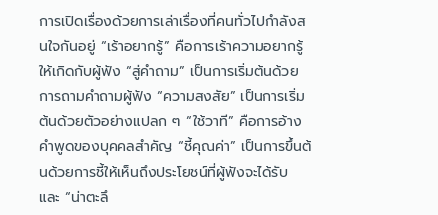การเปิดเรื่องด้วยการเล่าเรื่องที่คนทั่วไปกำลังสนใจกันอยู่ “เร้าอยากรู้” คือการเร้าความอยากรู้ให้เกิดกับผู้ฟัง “สู่คำถาม” เป็นการเริ่มต้นด้วยการถามคำถามผู้ฟัง “ความสงสัย” เป็นการเริ่มต้นด้วยตัวอย่างแปลก ๆ “ใช้วาที” คือการอ้างคำพูดของบุคคลสำคัญ “ชี้คุณค่า” เป็นการขึ้นต้นด้วยการชี้ให้เห็นถึงประโยชน์ที่ผู้ฟังจะได้รับ และ “น่าตะลึ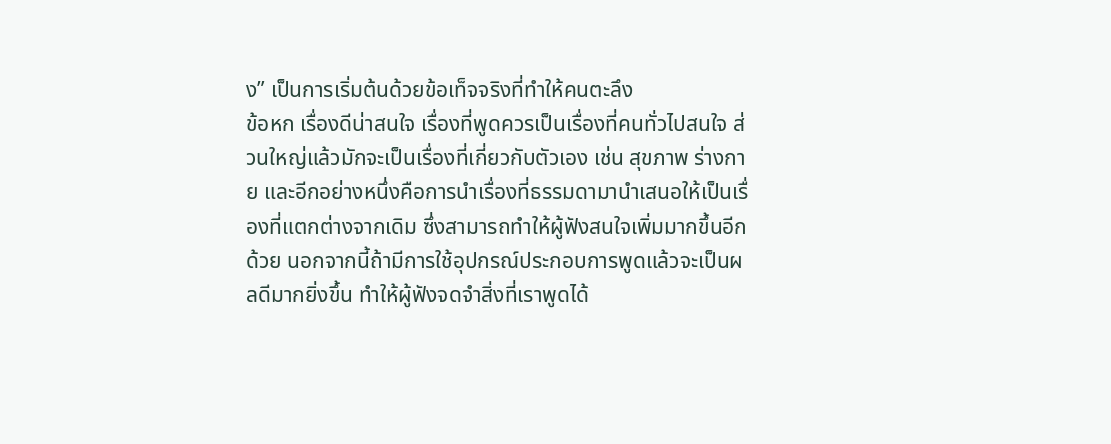ง” เป็นการเริ่มต้นด้วยข้อเท็จจริงที่ทำให้คนตะลึง
ข้อหก เรื่องดีน่าสนใจ เรื่องที่พูดควรเป็นเรื่องที่คนทั่วไปสนใจ ส่วนใหญ่แล้วมักจะเป็นเรื่องที่เกี่ยวกับตัวเอง เช่น สุขภาพ ร่างกาย และอีกอย่างหนึ่งคือการนำเรื่องที่ธรรมดามานำเสนอให้เป็นเรื่องที่แตกต่างจากเดิม ซึ่งสามารถทำให้ผู้ฟังสนใจเพิ่มมากขึ้นอีกด้วย นอกจากนี้ถ้ามีการใช้อุปกรณ์ประกอบการพูดแล้วจะเป็นผลดีมากยิ่งขึ้น ทำให้ผู้ฟังจดจำสิ่งที่เราพูดได้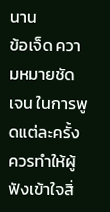นาน
ข้อเจ็ด ความหมายชัดเจน ในการพูดแต่ละครั้งควรทำให้ผู้ฟังเข้าใจสิ่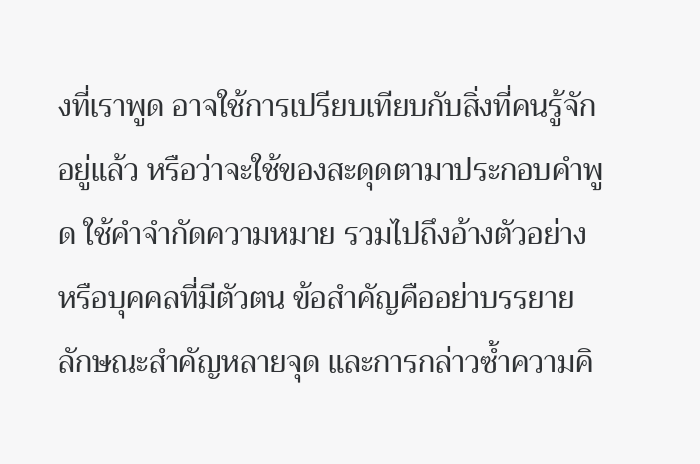งที่เราพูด อาจใช้การเปรียบเทียบกับสิ่งที่คนรู้จักอยู่แล้ว หรือว่าจะใช้ของสะดุดตามาประกอบคำพูด ใช้คำจำกัดความหมาย รวมไปถึงอ้างตัวอย่างหรือบุคคลที่มีตัวตน ข้อสำคัญคืออย่าบรรยายลักษณะสำคัญหลายจุด และการกล่าวซ้ำความคิ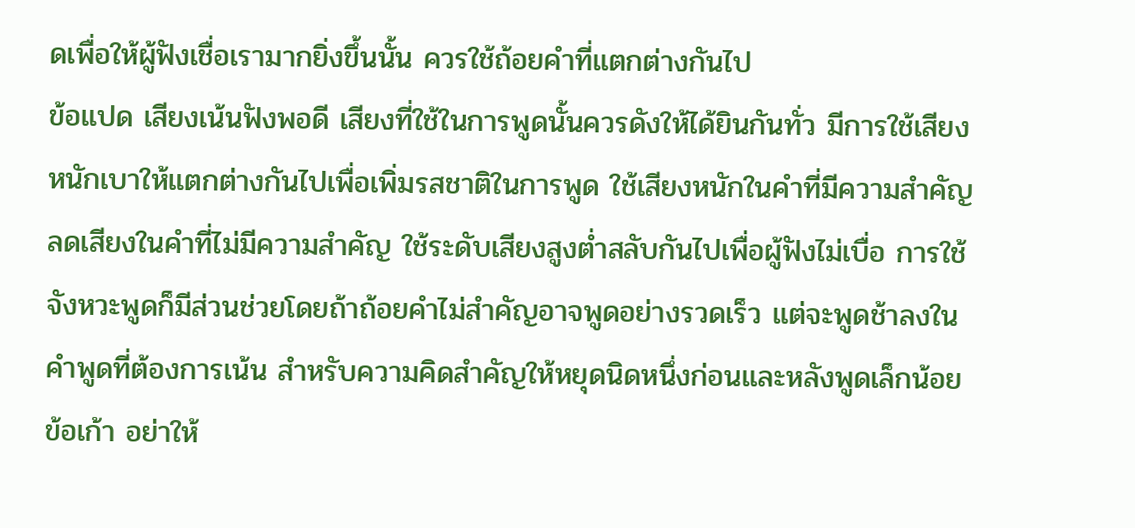ดเพื่อให้ผู้ฟังเชื่อเรามากยิ่งขึ้นนั้น ควรใช้ถ้อยคำที่แตกต่างกันไป
ข้อแปด เสียงเน้นฟังพอดี เสียงที่ใช้ในการพูดนั้นควรดังให้ได้ยินกันทั่ว มีการใช้เสียงหนักเบาให้แตกต่างกันไปเพื่อเพิ่มรสชาติในการพูด ใช้เสียงหนักในคำที่มีความสำคัญ ลดเสียงในคำที่ไม่มีความสำคัญ ใช้ระดับเสียงสูงต่ำสลับกันไปเพื่อผู้ฟังไม่เบื่อ การใช้จังหวะพูดก็มีส่วนช่วยโดยถ้าถ้อยคำไม่สำคัญอาจพูดอย่างรวดเร็ว แต่จะพูดช้าลงในคำพูดที่ต้องการเน้น สำหรับความคิดสำคัญให้หยุดนิดหนึ่งก่อนและหลังพูดเล็กน้อย
ข้อเก้า อย่าให้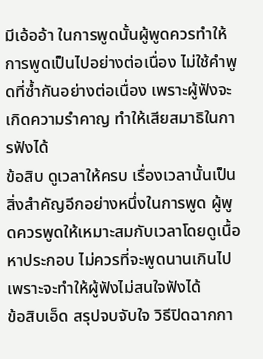มีเอ้ออ้า ในการพูดนั้นผู้พูดควรทำให้การพูดเป็นไปอย่างต่อเนื่อง ไม่ใช้คำพูดที่ซ้ำกันอย่างต่อเนื่อง เพราะผู้ฟังจะเกิดความรำคาญ ทำให้เสียสมาธิในการฟังได้
ข้อสิบ ดูเวลาให้ครบ เรื่องเวลานั้นเป็นสิ่งสำคัญอีกอย่างหนึ่งในการพูด ผู้พูดควรพูดให้เหมาะสมกับเวลาโดยดูเนื้อหาประกอบ ไม่ควรที่จะพูดนานเกินไปเพราะจะทำให้ผู้ฟังไม่สนใจฟังได้
ข้อสิบเอ็ด สรุปจบจับใจ วิธีปิดฉากกา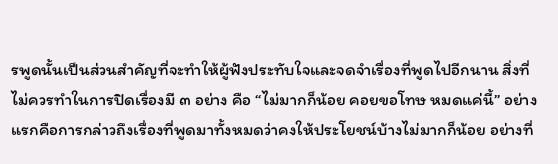รพูดนั้นเป็นส่วนสำคัญที่จะทำให้ผู้ฟังประทับใจและจดจำเรื่องที่พูดไปอีกนาน สิ่งที่ไม่ควรทำในการปิดเรื่องมี ๓ อย่าง คือ “ไม่มากก็น้อย คอยขอโทษ หมดแค่นี้” อย่างแรกคือการกล่าวถึงเรื่องที่พูดมาทั้งหมดว่าคงให้ประโยชน์บ้างไม่มากก็น้อย อย่างที่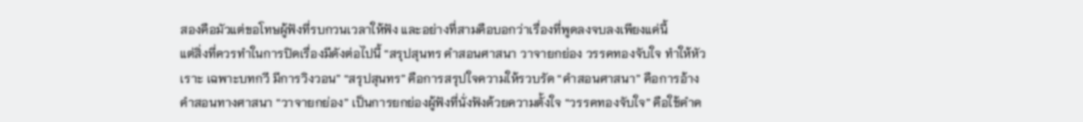สองคือมัวแต่ขอโทษผู้ฟังที่รบกวนเวลาให้ฟัง และอย่างที่สามคือบอกว่าเรื่องที่พูดลงจบลงเพียงแค่นี้
แต่สิ่งที่ควรทำในการปิดเรื่องมีดังต่อไปนี้ “สรุปสุนทร คำสอนศาสนา วาจายกย่อง วรรคทองจับใจ ทำให้หัวเราะ เฉพาะบทกวี มีการวิงวอน” “สรุปสุนทร” คือการสรุปใจความให้รวบรัด “คำสอนศาสนา” คือการอ้างคำสอนทางศาสนา “วาจายกย่อง” เป็นการยกย่องผู้ฟังที่นั่งฟังด้วยความตั้งใจ “วรรคทองจับใจ” คือใช้คำค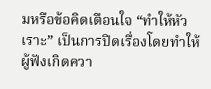มหรือข้อคิดเตือนใจ “ทำให้หัวเราะ” เป็นการปิดเรื่องโดยทำให้ผู้ฟังเกิดควา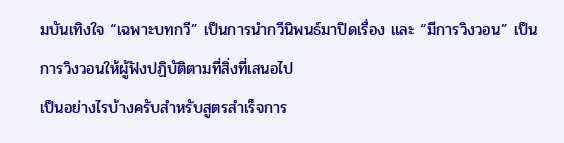มบันเทิงใจ “เฉพาะบทกวี” เป็นการนำกวีนิพนธ์มาปิดเรื่อง และ “มีการวิงวอน” เป็นการวิงวอนให้ผู้ฟังปฏิบัติตามที่สิ่งที่เสนอไป
เป็นอย่างไรบ้างครับสำหรับสูตรสำเร็จการ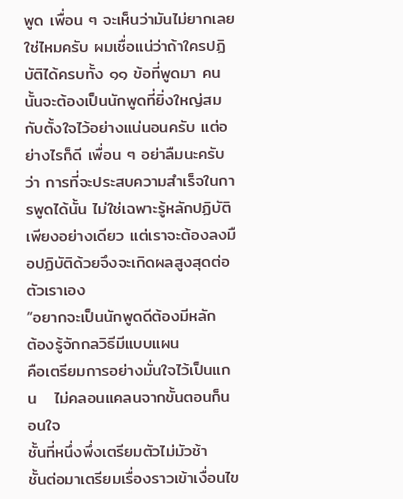พูด เพื่อน ๆ จะเห็นว่ามันไม่ยากเลยใช่ไหมครับ ผมเชื่อแน่ว่าถ้าใครปฏิบัติได้ครบทั้ง ๑๑ ข้อที่พูดมา คนนั้นจะต้องเป็นนักพูดที่ยิ่งใหญ่สมกับตั้งใจไว้อย่างแน่นอนครับ แต่อย่างไรก็ดี เพื่อน ๆ อย่าลืมนะครับว่า การที่จะประสบความสำเร็จในการพูดได้นั้น ไม่ใช่เฉพาะรู้หลักปฏิบัติเพียงอย่างเดียว แต่เราจะต้องลงมือปฏิบัติด้วยจึงจะเกิดผลสูงสุดต่อตัวเราเอง
“อยากจะเป็นนักพูดดีต้องมีหลัก               ต้องรู้จักกลวิธีมีแบบแผน
คือเตรียมการอย่างมั่นใจไว้เป็นแกน   ไม่คลอนแคลนจากขั้นตอนก็นอนใจ
ชั้นที่หนึ่งพึ่งเตรียมตัวไม่มัวช้า          ชั้นต่อมาเตรียมเรื่องราวเข้าเงื่อนไข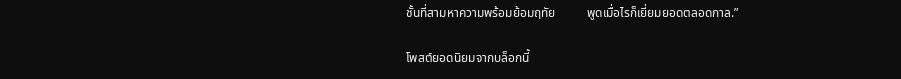ชั้นที่สามหาความพร้อมย้อมฤทัย          พูดเมื่อไรก็เยี่ยมยอดตลอดกาล.”

โพสต์ยอดนิยมจากบล็อกนี้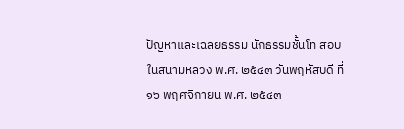ปัญหาและเฉลยธรรม นักธรรมชั้นโท สอบในสนามหลวง พ.ศ. ๒๕๔๓ วันพฤหัสบดี ที่ ๑๖ พฤศจิกายน พ.ศ. ๒๕๔๓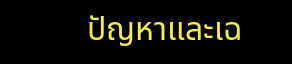ปัญหาและเฉ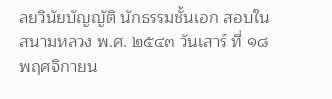ลยวินัยบัญญัติ นักธรรมชั้นเอก สอบในสนามหลวง พ.ศ. ๒๕๔๓ วันเสาร์ ที่ ๑๘ พฤศจิกายน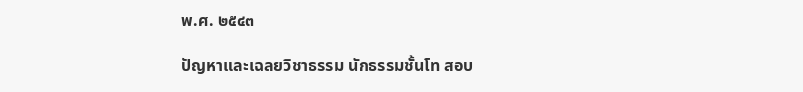พ.ศ. ๒๕๔๓

ปัญหาและเฉลยวิชาธรรม นักธรรมชั้นโท สอบ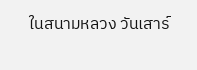ในสนามหลวง วันเสาร์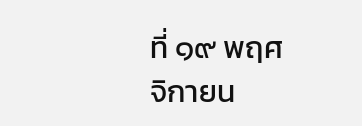ที่ ๑๙ พฤศจิกายน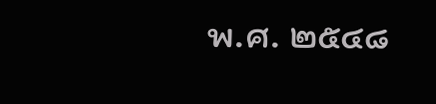พ.ศ. ๒๕๔๘